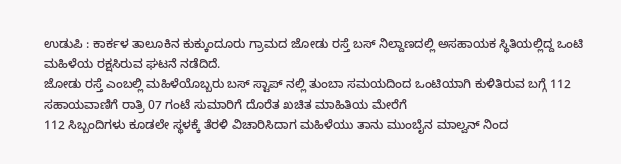ಉಡುಪಿ : ಕಾರ್ಕಳ ತಾಲೂಕಿನ ಕುಕ್ಕುಂದೂರು ಗ್ರಾಮದ ಜೋಡು ರಸ್ತೆ ಬಸ್ ನಿಲ್ದಾಣದಲ್ಲಿ ಅಸಹಾಯಕ ಸ್ಥಿತಿಯಲ್ಲಿದ್ದ ಒಂಟಿ ಮಹಿಳೆಯ ರಕ್ಷಸಿರುವ ಘಟನೆ ನಡೆದಿದೆ.
ಜೋಡು ರಸ್ತೆ ಎಂಬಲ್ಲಿ ಮಹಿಳೆಯೊಬ್ಬರು ಬಸ್ ಸ್ಟಾಪ್ ನಲ್ಲಿ ತುಂಬಾ ಸಮಯದಿಂದ ಒಂಟಿಯಾಗಿ ಕುಳಿತಿರುವ ಬಗ್ಗೆ 112 ಸಹಾಯವಾಣಿಗೆ ರಾತ್ರಿ 07 ಗಂಟೆ ಸುಮಾರಿಗೆ ದೊರೆತ ಖಚಿತ ಮಾಹಿತಿಯ ಮೇರೆಗೆ
112 ಸಿಬ್ಬಂದಿಗಳು ಕೂಡಲೇ ಸ್ಥಳಕ್ಕೆ ತೆರಳಿ ವಿಚಾರಿಸಿದಾಗ ಮಹಿಳೆಯು ತಾನು ಮುಂಬೈನ ಮಾಲ್ವನ್ ನಿಂದ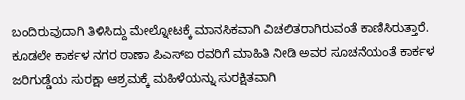ಬಂದಿರುವುದಾಗಿ ತಿಳಿಸಿದ್ದು ಮೇಲ್ನೋಟಕ್ಕೆ ಮಾನಸಿಕವಾಗಿ ವಿಚಲಿತರಾಗಿರುವಂತೆ ಕಾಣಿಸಿರುತ್ತಾರೆ.
ಕೂಡಲೇ ಕಾರ್ಕಳ ನಗರ ಠಾಣಾ ಪಿಎಸ್ಐ ರವರಿಗೆ ಮಾಹಿತಿ ನೀಡಿ ಅವರ ಸೂಚನೆಯಂತೆ ಕಾರ್ಕಳ ಜರಿಗುಡ್ಡೆಯ ಸುರಕ್ಷಾ ಆಶ್ರಮಕ್ಕೆ ಮಹಿಳೆಯನ್ನು ಸುರಕ್ಷಿತವಾಗಿ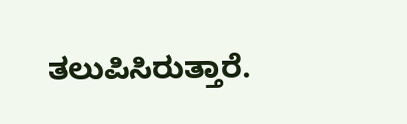ತಲುಪಿಸಿರುತ್ತಾರೆ.